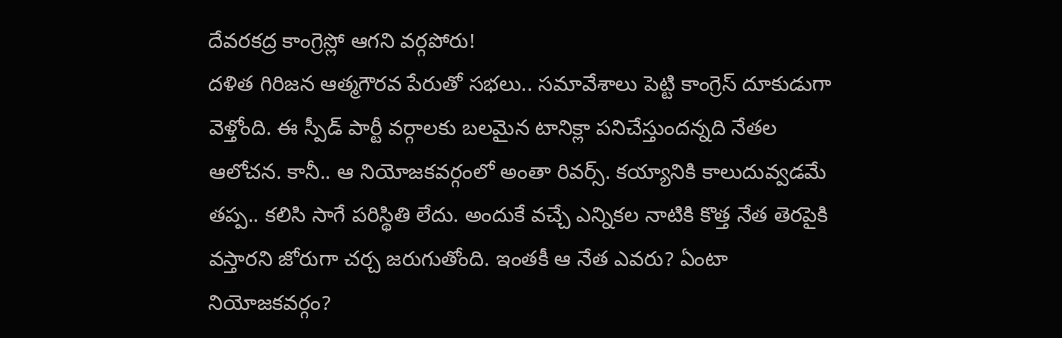దేవరకద్ర కాంగ్రెస్లో ఆగని వర్గపోరు!
దళిత గిరిజన ఆత్మగౌరవ పేరుతో సభలు.. సమావేశాలు పెట్టి కాంగ్రెస్ దూకుడుగా వెళ్తోంది. ఈ స్పీడ్ పార్టీ వర్గాలకు బలమైన టానిక్లా పనిచేస్తుందన్నది నేతల ఆలోచన. కానీ.. ఆ నియోజకవర్గంలో అంతా రివర్స్. కయ్యానికి కాలుదువ్వడమే తప్ప.. కలిసి సాగే పరిస్థితి లేదు. అందుకే వచ్చే ఎన్నికల నాటికి కొత్త నేత తెరపైకి వస్తారని జోరుగా చర్చ జరుగుతోంది. ఇంతకీ ఆ నేత ఎవరు? ఏంటా నియోజకవర్గం?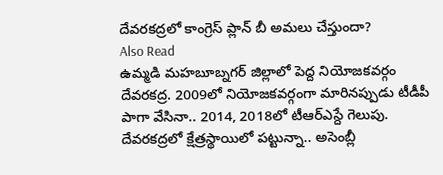దేవరకద్రలో కాంగ్రెస్ ప్లాన్ బీ అమలు చేస్తుందా?
Also Read
ఉమ్మడి మహబూబ్నగర్ జిల్లాలో పెద్ద నియోజకవర్గం దేవరకద్ర. 2009లో నియోజకవర్గంగా మారినప్పుడు టీడీపీ పాగా వేసినా.. 2014, 2018లో టీఆర్ఎస్దే గెలుపు. దేవరకద్రలో క్షేత్రస్థాయిలో పట్టున్నా.. అసెంబ్లీ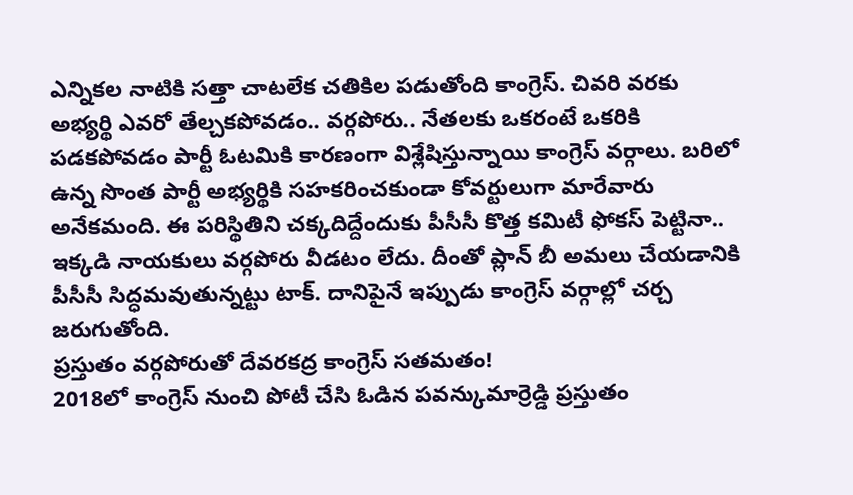ఎన్నికల నాటికి సత్తా చాటలేక చతికిల పడుతోంది కాంగ్రెస్. చివరి వరకు అభ్యర్థి ఎవరో తేల్చకపోవడం.. వర్గపోరు.. నేతలకు ఒకరంటే ఒకరికి పడకపోవడం పార్టీ ఓటమికి కారణంగా విశ్లేషిస్తున్నాయి కాంగ్రెస్ వర్గాలు. బరిలో ఉన్న సొంత పార్టీ అభ్యర్థికి సహకరించకుండా కోవర్టులుగా మారేవారు అనేకమంది. ఈ పరిస్థితిని చక్కదిద్దేందుకు పీసీసీ కొత్త కమిటీ ఫోకస్ పెట్టినా.. ఇక్కడి నాయకులు వర్గపోరు వీడటం లేదు. దీంతో ప్లాన్ బీ అమలు చేయడానికి పీసీసీ సిద్ధమవుతున్నట్టు టాక్. దానిపైనే ఇప్పుడు కాంగ్రెస్ వర్గాల్లో చర్చ జరుగుతోంది.
ప్రస్తుతం వర్గపోరుతో దేవరకద్ర కాంగ్రెస్ సతమతం!
2018లో కాంగ్రెస్ నుంచి పోటీ చేసి ఓడిన పవన్కుమార్రెడ్డి ప్రస్తుతం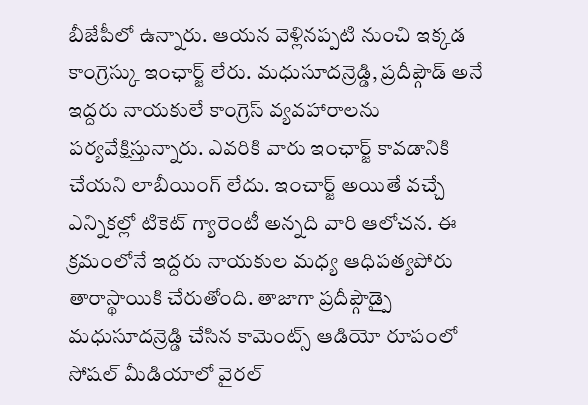బీజేపీలో ఉన్నారు. ఆయన వెళ్లినప్పటి నుంచి ఇక్కడ కాంగ్రెస్కు ఇంఛార్జ్ లేరు. మధుసూదన్రెడ్డి, ప్రదీప్గౌడ్ అనే ఇద్దరు నాయకులే కాంగ్రెస్ వ్యవహారాలను పర్యవేక్షిస్తున్నారు. ఎవరికి వారు ఇంఛార్జ్ కావడానికి చేయని లాబీయింగ్ లేదు. ఇంచార్జ్ అయితే వచ్చే ఎన్నికల్లో టికెట్ గ్యారెంటీ అన్నది వారి ఆలోచన. ఈ క్రమంలోనే ఇద్దరు నాయకుల మధ్య ఆధిపత్యపోరు తారాస్థాయికి చేరుతోంది. తాజాగా ప్రదీప్గౌడ్పై మధుసూదన్రెడ్డి చేసిన కామెంట్స్ ఆడియో రూపంలో సోషల్ మీడియాలో వైరల్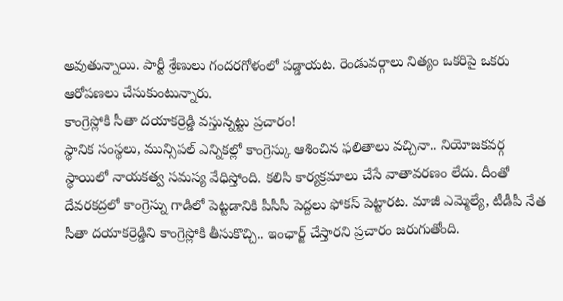అవుతున్నాయి. పార్టీ శ్రేణులు గందరగోళంలో పడ్డాయట. రెండువర్గాలు నిత్యం ఒకరిపై ఒకరు ఆరోపణలు చేసుకుంటున్నారు.
కాంగ్రెస్లోకి సీతా దయాకర్రెడ్డి వస్తున్నట్టు ప్రచారం!
స్థానిక సంస్థలు, మున్సిపల్ ఎన్నికల్లో కాంగ్రెస్కు ఆశించిన ఫలితాలు వచ్చినా.. నియోజకవర్గ స్థాయిలో నాయకత్వ సమస్య వేధిస్తోంది. కలిసి కార్యక్రమాలు చేసే వాతావరణం లేదు. దీంతో దేవరకద్రలో కాంగ్రెస్ను గాడిలో పెట్టడానికి పీసీసీ పెద్దలు ఫోకస్ పెట్టారట. మాజీ ఎమ్మెల్యే, టీడీపీ నేత సీతా దయాకర్రెడ్డిని కాంగ్రెస్లోకి తీసుకొచ్చి.. ఇంఛార్జ్ చేస్తారని ప్రచారం జరుగుతోంది.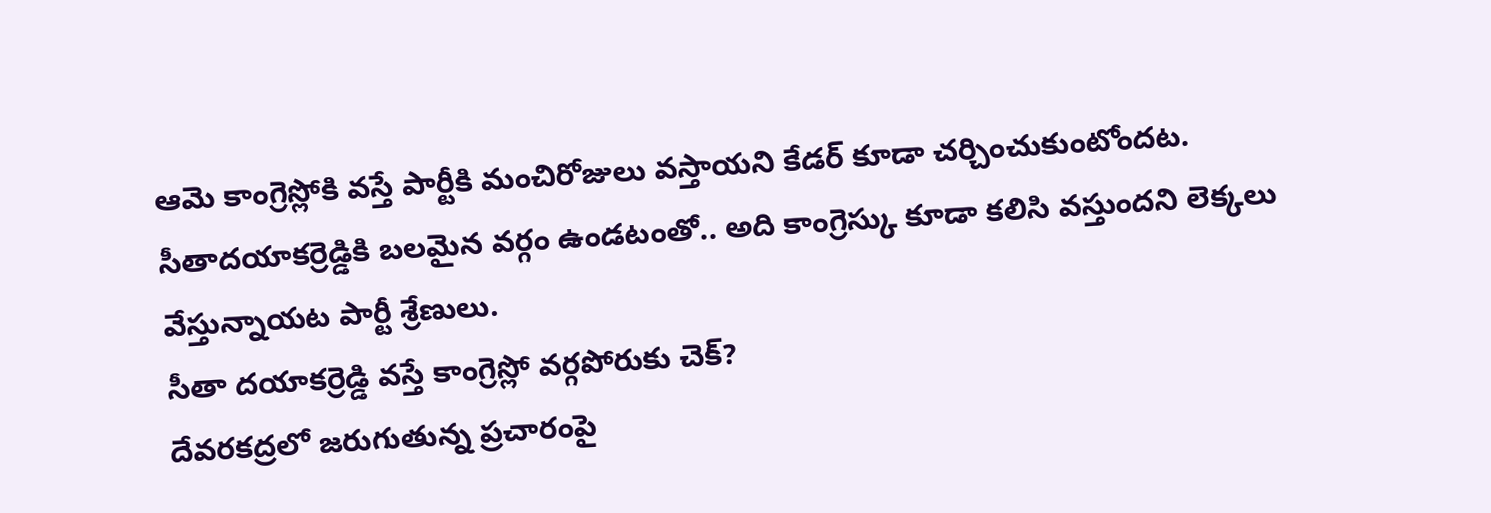ఆమె కాంగ్రెస్లోకి వస్తే పార్టీకి మంచిరోజులు వస్తాయని కేడర్ కూడా చర్చించుకుంటోందట. సీతాదయాకర్రెడ్డికి బలమైన వర్గం ఉండటంతో.. అది కాంగ్రెస్కు కూడా కలిసి వస్తుందని లెక్కలు వేస్తున్నాయట పార్టీ శ్రేణులు.
సీతా దయాకర్రెడ్డి వస్తే కాంగ్రెస్లో వర్గపోరుకు చెక్?
దేవరకద్రలో జరుగుతున్న ప్రచారంపై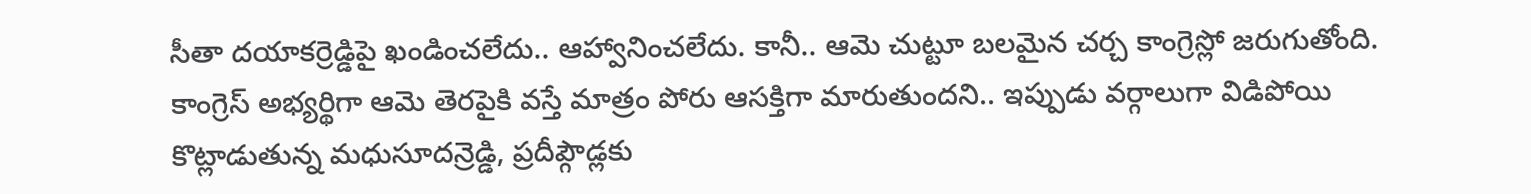సీతా దయాకర్రెడ్డిపై ఖండించలేదు.. ఆహ్వానించలేదు. కానీ.. ఆమె చుట్టూ బలమైన చర్చ కాంగ్రెస్లో జరుగుతోంది. కాంగ్రెస్ అభ్యర్థిగా ఆమె తెరపైకి వస్తే మాత్రం పోరు ఆసక్తిగా మారుతుందని.. ఇప్పుడు వర్గాలుగా విడిపోయి కొట్లాడుతున్న మధుసూదన్రెడ్డి, ప్రదీప్గౌడ్లకు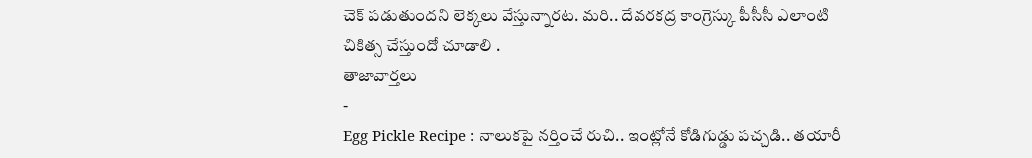చెక్ పడుతుందని లెక్కలు వేస్తున్నారట. మరి.. దేవరకద్ర కాంగ్రెస్కు పీసీసీ ఎలాంటి చికిత్స చేస్తుందో చూడాలి .
తాజావార్తలు
-
Egg Pickle Recipe : నాలుకపై నర్తించే రుచి.. ఇంట్లోనే కోడిగుడ్డు పచ్చడి.. తయారీ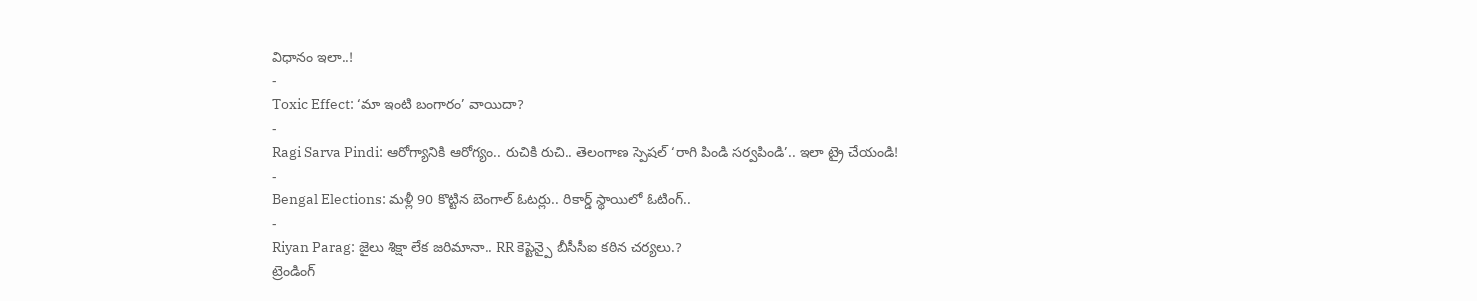విధానం ఇలా..!
-
Toxic Effect: ‘మా ఇంటి బంగారం’ వాయిదా?
-
Ragi Sarva Pindi: ఆరోగ్యానికి ఆరోగ్యం.. రుచికి రుచి.. తెలంగాణ స్పెషల్ ‘రాగి పిండి సర్వపిండి’.. ఇలా ట్రై చేయండి!
-
Bengal Elections: మళ్లీ 90 కొట్టిన బెంగాల్ ఓటర్లు.. రికార్డ్ స్థాయిలో ఓటింగ్..
-
Riyan Parag: జైలు శిక్షా లేక జరిమానా.. RR కెప్టెన్పై బీసీసీఐ కఠిన చర్యలు.?
ట్రెండింగ్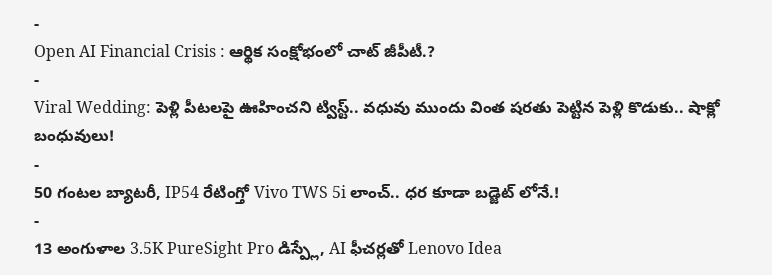-
Open AI Financial Crisis : ఆర్థిక సంక్షోభంలో చాట్ జీపీటీ.?
-
Viral Wedding: పెళ్లి పీటలపై ఊహించని ట్విస్ట్.. వధువు ముందు వింత షరతు పెట్టిన పెళ్లి కొడుకు.. షాక్లో బంధువులు!
-
50 గంటల బ్యాటరీ, IP54 రేటింగ్తో Vivo TWS 5i లాంచ్.. ధర కూడా బడ్జెట్ లోనే.!
-
13 అంగుళాల 3.5K PureSight Pro డిస్ప్లే, AI ఫీచర్లతో Lenovo Idea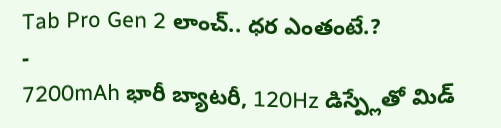Tab Pro Gen 2 లాంచ్.. ధర ఎంతంటే.?
-
7200mAh భారీ బ్యాటరీ, 120Hz డిస్ప్లేతో మిడ్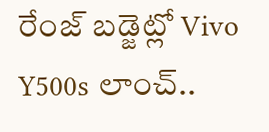రేంజ్ బడ్జెట్లో Vivo Y500s లాంచ్..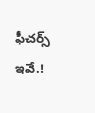ఫీచర్స్ ఇవే.!